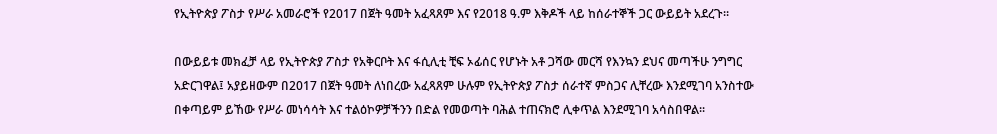የኢትዮጵያ ፖስታ የሥራ አመራሮች የ2017 በጀት ዓመት አፈጻጸም እና የ2018 ዓ.ም እቅዶች ላይ ከሰራተኞች ጋር ውይይት አደረጉ።

በውይይቱ መክፈቻ ላይ የኢትዮጵያ ፖስታ የአቅርቦት እና ፋሲሊቲ ቺፍ ኦፊሰር የሆኑት አቶ ጋሻው መርሻ የእንኳን ደህና መጣችሁ ንግግር አድርገዋል፤ አያይዘውም በ2017 በጀት ዓመት ለነበረው አፈጻጸም ሁሉም የኢትዮጵያ ፖስታ ሰራተኛ ምስጋና ሊቸረው እንደሚገባ አንስተው በቀጣይም ይኸው የሥራ መነሳሳት እና ተልዕኮዎቻችንን በድል የመወጣት ባሕል ተጠናክሮ ሊቀጥል እንደሚገባ አሳስበዋል፡፡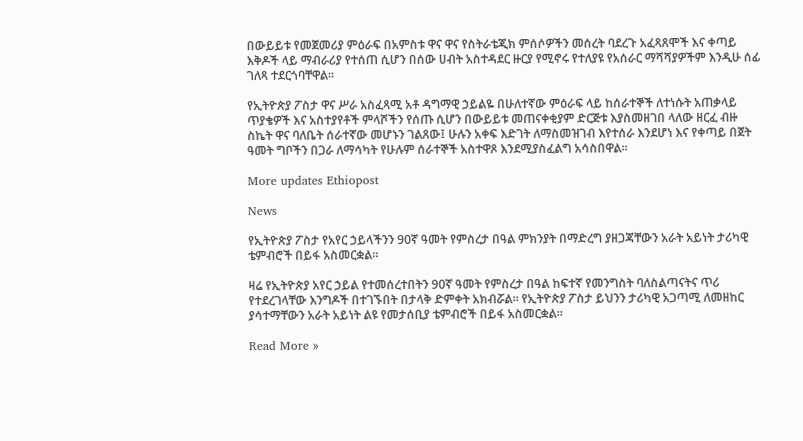በውይይቱ የመጀመሪያ ምዕራፍ በአምስቱ ዋና ዋና የስትራቴጂክ ምሰሶዎችን መሰረት ባደረጉ አፈጻጸሞች እና ቀጣይ እቅዶች ላይ ማብራሪያ የተሰጠ ሲሆን በሰው ሀብት አስተዳደር ዙርያ የሚኖሩ የተለያዩ የአሰራር ማሻሻያዎችም እንዲሁ ሰፊ ገለጻ ተደርጎባቸዋል፡፡

የኢትዮጵያ ፖስታ ዋና ሥራ አስፈጻሚ አቶ ዳግማዊ ኃይልዬ በሁለተኛው ምዕራፍ ላይ ከሰራተኞች ለተነሱት አጠቃላይ ጥያቄዎች እና አስተያየቶች ምላሾችን የሰጡ ሲሆን በውይይቱ መጠናቀቂያም ድርጅቱ እያስመዘገበ ላለው ዘርፈ ብዙ ስኬት ዋና ባለቤት ሰራተኛው መሆኑን ገልጸው፤ ሁሉን አቀፍ እድገት ለማስመዝገብ እየተሰራ እንደሆነ እና የቀጣይ በጀት ዓመት ግቦችን በጋራ ለማሳካት የሁሉም ሰራተኞች አስተዋጾ እንደሚያስፈልግ አሳስበዋል፡፡

More updates Ethiopost

News

የኢትዮጵያ ፖስታ የአየር ኃይላችንን 90ኛ ዓመት የምስረታ በዓል ምክንያት በማድረግ ያዘጋጃቸውን አራት አይነት ታሪካዊ ቴምብሮች በይፋ አስመርቋል።

ዛሬ የኢትዮጵያ አየር ኃይል የተመሰረተበትን 90ኛ ዓመት የምስረታ በዓል ከፍተኛ የመንግስት ባለስልጣናትና ጥሪ የተደረገላቸው እንግዶች በተገኙበት በታላቅ ድምቀት አክብሯል። የኢትዮጵያ ፖስታ ይህንን ታሪካዊ አጋጣሚ ለመዘከር ያሳተማቸውን አራት አይነት ልዩ የመታሰቢያ ቴምብሮች በይፋ አስመርቋል።

Read More »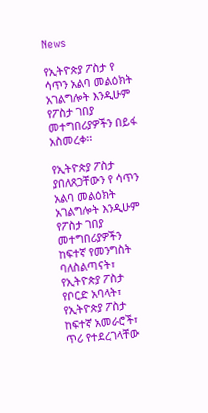News

የኢትዮጵያ ፖስታ የ ሳጥን አልባ መልዕክት አገልግሎት እንዲሁም የፖስታ ገበያ መተግበሪያዎችን በይፋ አስመረቀ፡፡

የኢትዮጵያ ፖስታ ያበለጸጋቸውን የ ሳጥን አልባ መልዕክት አገልግሎት እንዲሁም የፖስታ ገበያ መተግበሪያዎችን ከፍተኛ የመንግስት ባለስልጣናት፣ የኢትዮጵያ ፖስታ የቦርድ አባላት፣ የኢትዮጵያ ፖስታ ከፍተኛ አመራሮች፣ ጥሪ የተደረገላቸው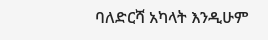ባለድርሻ አካላት እንዲሁም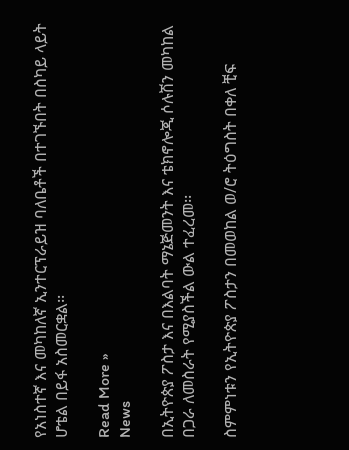የአነስተኛ እና መካከለኛ ኢንተርፕራይዝ ባለቤቶች በተገኙበት በስካይ ላይት ሆቴል በይፋ አስመርቋል፡፡

Read More »
News

በኢትዮጵያ ፖስታ እና በእልባት ማኔጅመንት እና ቴክኖሎጂ ሶሉሽን መካከል በጋራ ለመስራት የሚያስችል ውል ተፈረመ፡፡

ስምምነቱን የኢትዮጵያ ፖስታን በመወከል ወ/ሮ ትዕግስት በቀለ ቺፍ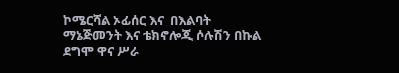ኮሜርሻል ኦፊሰር እና  በእልባት ማኔጅመንት እና ቴክኖሎጂ ሶሉሽን በኩል ደግሞ ዋና ሥራ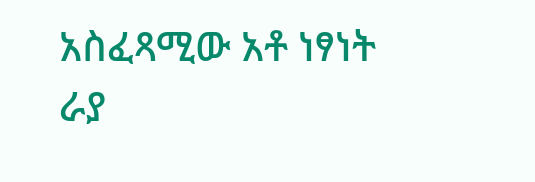አስፈጻሚው አቶ ነፃነት ራያ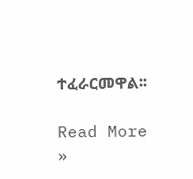ተፈራርመዋል፡፡

Read More »